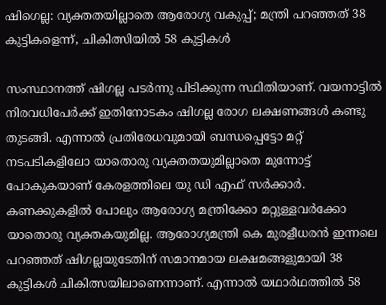ഷിഗെല്ല: വ്യക്തതയില്ലാതെ ആരോഗ്യ വകുപ്പ്; മന്ത്രി പറഞ്ഞത് 38 കുട്ടികളെന്ന്, ചികിത്സിയിൽ 58 കുട്ടികൾ

സംസ്ഥാനത്ത് ഷിഗല്ല പടർന്നു പിടിക്കുന്ന സ്ഥിതിയാണ്. വയനാട്ടിൽ നിരവധിപേർക്ക് ഇതിനോടകം ഷിഗല്ല രോഗ ലക്ഷണങ്ങൾ കണ്ടു തുടങ്ങി. എന്നാൽ പ്രതിരേധവുമായി ബന്ധപ്പെട്ടോ മറ്റ് നടപടികളിലോ യാതൊരു വ്യക്തതയുമില്ലാതെ മുന്നോട്ട് പോകുകയാണ് കേരളത്തിലെ യു ഡി എഫ് സർക്കാർ. കണക്കുകളിൽ പോലും ആരോഗ്യ മന്ത്രിക്കോ മറ്റുള്ളവർക്കോ യാതൊരു വ്യക്തകയുമില്ല. ആരോഗ്യമന്ത്രി കെ മുരളീധരൻ ഇന്നലെ പറഞ്ഞത് ഷിഗല്ലയുടേതിന് സമാനമായ ലക്ഷമങ്ങളുമായി 38 കുട്ടികൾ ചികിത്സയിലാണെന്നാണ്. എന്നാൽ യഥാർഥത്തിൽ 58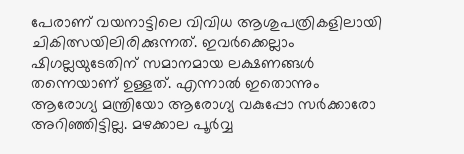പേരാണ് വയനാട്ടിലെ വിവിധ ആശുപത്രികളിലായി ചികിത്സയിലിരിക്കുന്നത്. ഇവർക്കെല്ലാം ഷിഗല്ലയുടേതിന് സമാനമായ ലക്ഷണങ്ങൾ തന്നെയാണ് ഉള്ളത്. എന്നാൽ ഇതൊന്നും ആരോഗ്യ മന്ത്രിയോ ആരോഗ്യ വകുപ്പോ സർക്കാരോ അറിഞ്ഞിട്ടില്ല. മഴക്കാല പൂർവ്വ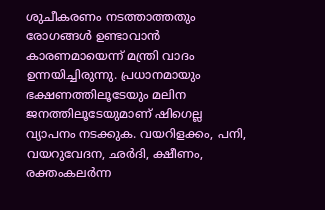ശുചീകരണം നടത്താത്തതും രോഗങ്ങൾ ഉണ്ടാവാൻ കാരണമായെന്ന് മന്ത്രി വാദം ഉന്നയിച്ചിരുന്നു. പ്രധാനമായും ഭക്ഷണത്തിലൂടേയും മലിന ജനത്തിലൂടേയുമാണ് ഷിഗെല്ല വ്യാപനം നടക്കുക. വയറിളക്കം, പനി, വയറുവേദന, ഛർദി, ക്ഷീണം, രക്തംകലർന്ന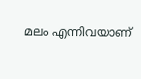മലം എന്നിവയാണ്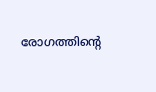രോഗത്തിൻ്റെ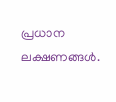പ്രധാന ലക്ഷണങ്ങൾ.